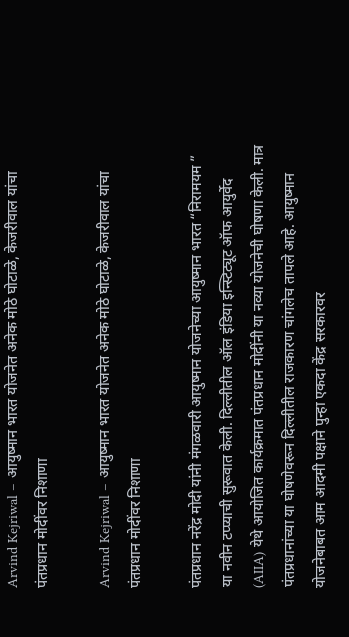Arvind Kejriwal – आयुष्मान भारत योजनेत अनेक मोठे घोटाळे, केजरीवाल यांचा पंतप्रधान मोदींवर निशाणा

Arvind Kejriwal – आयुष्मान भारत योजनेत अनेक मोठे घोटाळे, केजरीवाल यांचा पंतप्रधान मोदींवर निशाणा

पंतप्रधान नरेंद्र मोदी यांनी मंगळवारी आयुष्मान योजनेच्या आयुष्मान भारत “निरामयम ” या नवीन टप्प्याची सुरूवात केली. दिल्लीतील ऑल इंडिया इन्स्टिट्यूट ऑफ आयुर्वेद (AIIA) येथे आयोजित कार्यक्रमात पंतप्रधान मोदींनी या नव्या योजनेची घोषणा केली. मात्र पंतप्रधानांच्या या घोषणेवरून दिल्लीतील राजकारण चांगलेच तापले आहे. आयुष्मान योजनेबाबत आम आदमी पक्षाने पुन्हा एकदा केंद्र सरकारवर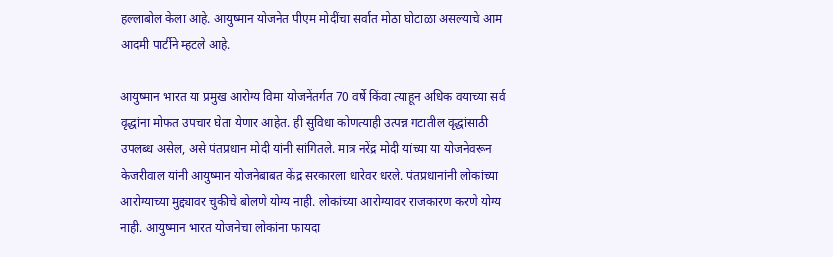हल्लाबोल केला आहे. आयुष्मान योजनेत पीएम मोदींचा सर्वात मोठा घोटाळा असल्याचे आम आदमी पार्टीने म्हटले आहे.

आयुष्मान भारत या प्रमुख आरोग्य विमा योजनेंतर्गत 70 वर्षे किंवा त्याहून अधिक वयाच्या सर्व वृद्धांना मोफत उपचार घेता येणार आहेत. ही सुविधा कोणत्याही उत्पन्न गटातील वृद्धांसाठी उपलब्ध असेल, असे पंतप्रधान मोदी यांनी सांगितले. मात्र नरेंद्र मोदी यांच्या या योजनेवरून केजरीवाल यांनी आयुष्मान योजनेबाबत केंद्र सरकारला धारेवर धरले. पंतप्रधानांनी लोकांच्या आरोग्याच्या मुद्द्यावर चुकीचे बोलणे योग्य नाही. लोकांच्या आरोग्यावर राजकारण करणे योग्य नाही. आयुष्मान भारत योजनेचा लोकांना फायदा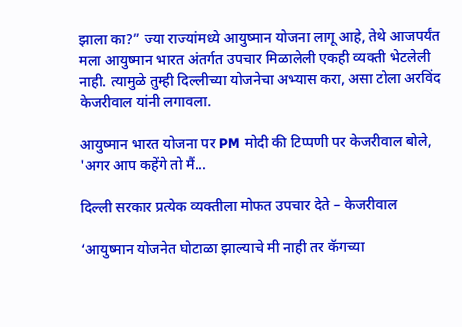झाला का?” ज्या राज्यांमध्ये आयुष्मान योजना लागू आहे, तेथे आजपर्यंत मला आयुष्मान भारत अंतर्गत उपचार मिळालेली एकही व्यक्ती भेटलेली नाही. त्यामुळे तुम्ही दिल्लीच्या योजनेचा अभ्यास करा, असा टोला अरविंद केजरीवाल यांनी लगावला.

आयुष्मान भारत योजना पर PM मोदी की टिप्पणी पर केजरीवाल बोले, 'अगर आप कहेंगे तो मैं...

दिल्ली सरकार प्रत्येक व्यक्तीला मोफत उपचार देते – केजरीवाल

‘आयुष्मान योजनेत घोटाळा झाल्याचे मी नाही तर कॅगच्या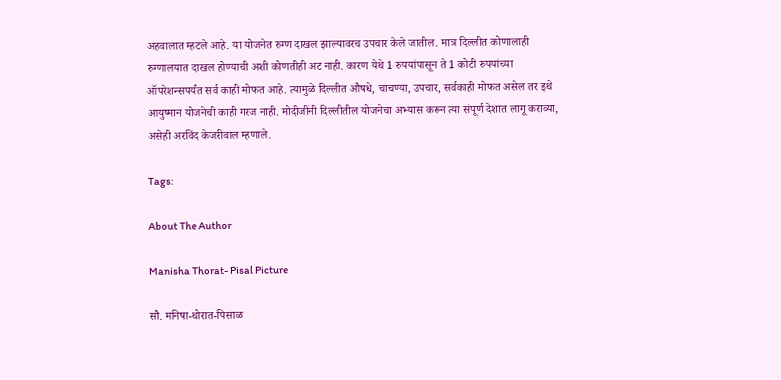अहवालात म्हटले आहे. या योजनेत रुग्ण दाखल झाल्यावरच उपचार केले जातील. मात्र दिल्लीत कोणालाही रुग्णालयात दाखल होण्याची अशी कोणतीही अट नाही. कारण येथे 1 रुपयांपासून ते 1 कोटी रुपयांच्या ऑपरेशन्सपर्यंत सर्व काही मोफत आहे. त्यामुळे दिल्लीत औषधे, चाचण्या, उपचार, सर्वकाही मोफत असेल तर इथे आयुष्मान योजनेची काही गरज नाही. मोदीजींनी दिल्लीतील योजनेचा अभ्यास करून त्या संपूर्ण देशात लागू कराव्या, असेही अरविंद केजरीवाल म्हणाले.

Tags:

About The Author

Manisha Thorat- Pisal Picture

सौ. मनिषा-थोरात-पिसाळ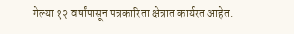गेल्या १२ वर्षांपासून पत्रकारिता क्षेत्रात कार्यरत आहेत.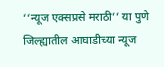‘‘न्यूज एक्सप्रसे मराठी’’ या पुणे जिल्ह्यातील आघाडीच्या न्यूज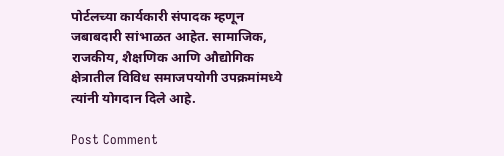पोर्टलच्या कार्यकारी संपादक म्हणून जबाबदारी सांभाळत आहेत. सामाजिक, राजकीय, शैक्षणिक आणि औद्योगिक क्षेत्रातील विविध समाजपयोगी उपक्रमांमध्ये त्यांनी योगदान दिले आहे.

Post Comment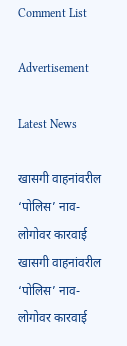Comment List

Advertisement

Latest News

खासगी वाहनांवरील ‘पोलिस’ नाव-लोगोवर कारवाई खासगी वाहनांवरील ‘पोलिस’ नाव-लोगोवर कारवाई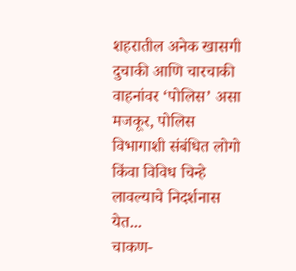शहरातील अनेक खासगी दुचाकी आणि चारचाकी वाहनांवर ‘पोलिस’ असा मजकूर, पोलिस विभागाशी संबंधित लोगो किंवा विविध चिन्हे लावल्याचे निदर्शनास येत...
चाकण-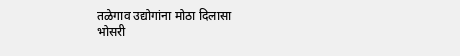तळेगाव उद्योगांना मोठा दिलासा
भोसरी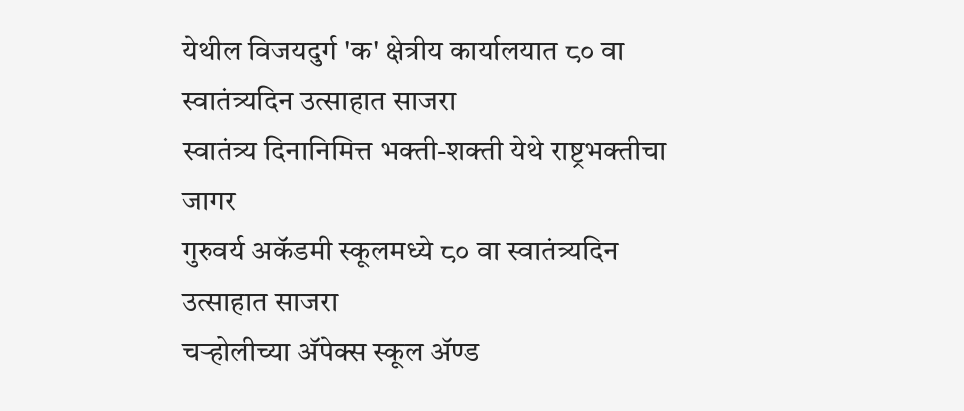येथील विजयदुर्ग 'क' क्षेत्रीय कार्यालयात ८० वा स्वातंत्र्यदिन उत्साहात साजरा
स्वातंत्र्य दिनानिमित्त भक्ती-शक्ती येथे राष्ट्रभक्तीचा जागर
गुरुवर्य अकॅडमी स्कूलमध्ये ८० वा स्वातंत्र्यदिन उत्साहात साजरा
चऱ्होलीच्या अ‍ॅपेक्स स्कूल अ‍ॅण्ड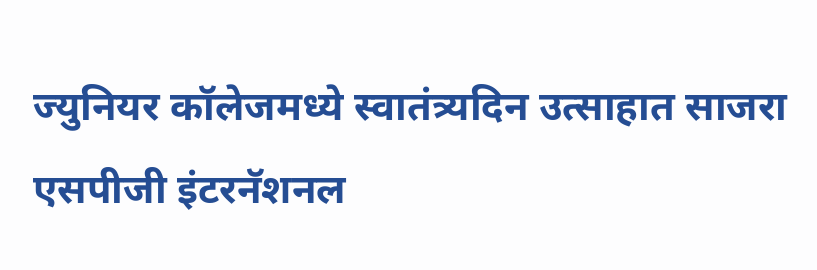ज्युनियर कॉलेजमध्ये स्वातंत्र्यदिन उत्साहात साजरा
एसपीजी इंटरनॅशनल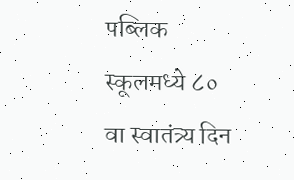पब्लिक स्कूलमध्ये ८० वा स्वातंत्र्य दिन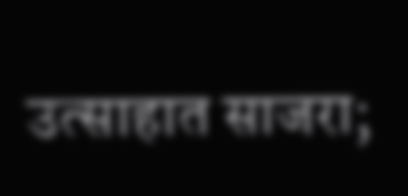उत्साहात साजरा;